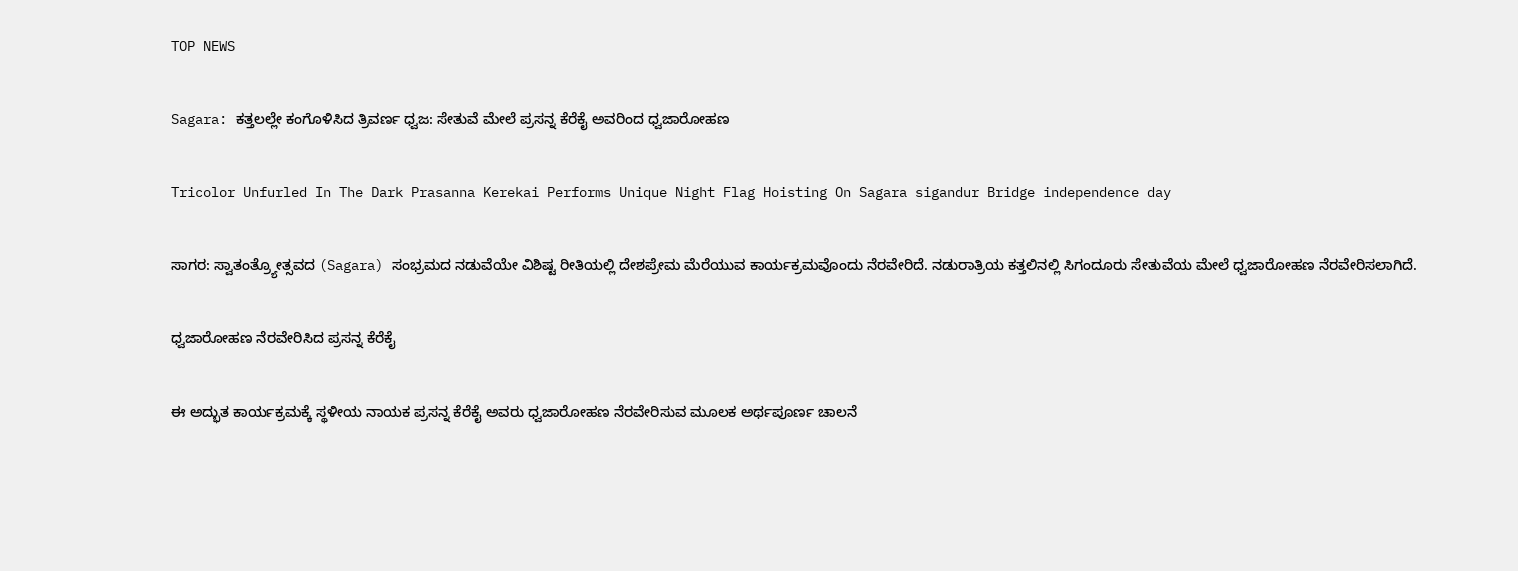TOP NEWS

Sagara: ಕತ್ತಲಲ್ಲೇ ಕಂಗೊಳಿಸಿದ ತ್ರಿವರ್ಣ ಧ್ವಜ: ಸೇತುವೆ ಮೇಲೆ ಪ್ರಸನ್ನ ಕೆರೆಕೈ ಅವರಿಂದ ಧ್ವಜಾರೋಹಣ

Tricolor Unfurled In The Dark Prasanna Kerekai Performs Unique Night Flag Hoisting On Sagara sigandur Bridge independence day

ಸಾಗರ: ಸ್ವಾತಂತ್ರ್ಯೋತ್ಸವದ (Sagara) ಸಂಭ್ರಮದ ನಡುವೆಯೇ ವಿಶಿಷ್ಟ ರೀತಿಯಲ್ಲಿ ದೇಶಪ್ರೇಮ ಮೆರೆಯುವ ಕಾರ್ಯಕ್ರಮವೊಂದು ನೆರವೇರಿದೆ. ನಡುರಾತ್ರಿಯ ಕತ್ತಲಿನಲ್ಲಿ ಸಿಗಂದೂರು ಸೇತುವೆಯ ಮೇಲೆ ಧ್ವಜಾರೋಹಣ ನೆರವೇರಿಸಲಾಗಿದೆ.

ಧ್ವಜಾರೋಹಣ ನೆರವೇರಿಸಿದ ಪ್ರಸನ್ನ ಕೆರೆಕೈ

ಈ ಅದ್ಭುತ ಕಾರ್ಯಕ್ರಮಕ್ಕೆ ಸ್ಥಳೀಯ ನಾಯಕ ಪ್ರಸನ್ನ ಕೆರೆಕೈ ಅವರು ಧ್ವಜಾರೋಹಣ ನೆರವೇರಿಸುವ ಮೂಲಕ ಅರ್ಥಪೂರ್ಣ ಚಾಲನೆ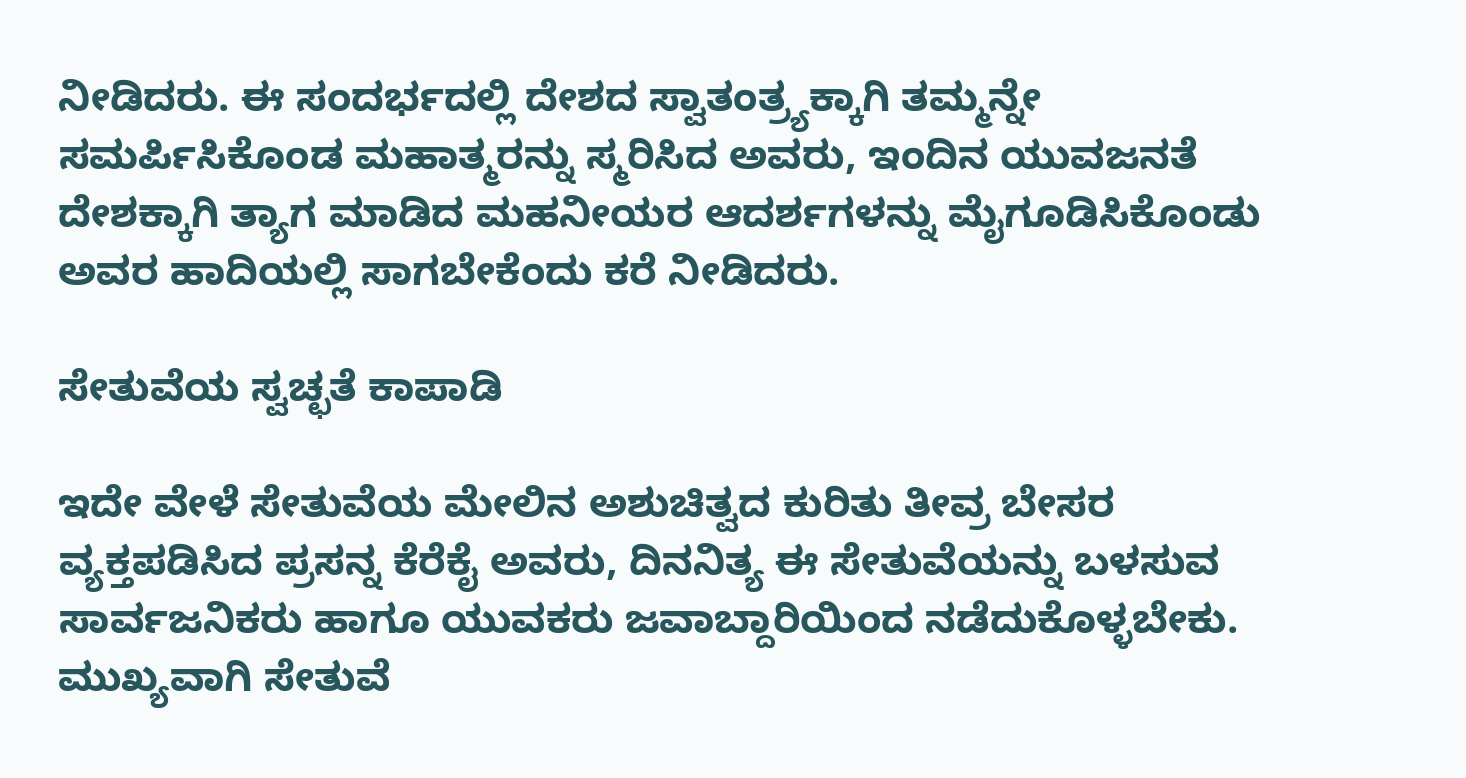ನೀಡಿದರು. ಈ ಸಂದರ್ಭದಲ್ಲಿ ದೇಶದ ಸ್ವಾತಂತ್ರ್ಯಕ್ಕಾಗಿ ತಮ್ಮನ್ನೇ ಸಮರ್ಪಿಸಿಕೊಂಡ ಮಹಾತ್ಮರನ್ನು ಸ್ಮರಿಸಿದ ಅವರು, ಇಂದಿನ ಯುವಜನತೆ ದೇಶಕ್ಕಾಗಿ ತ್ಯಾಗ ಮಾಡಿದ ಮಹನೀಯರ ಆದರ್ಶಗಳನ್ನು ಮೈಗೂಡಿಸಿಕೊಂಡು ಅವರ ಹಾದಿಯಲ್ಲಿ ಸಾಗಬೇಕೆಂದು ಕರೆ ನೀಡಿದರು.

ಸೇತುವೆಯ ಸ್ವಚ್ಛತೆ ಕಾಪಾಡಿ

ಇದೇ ವೇಳೆ ಸೇತುವೆಯ ಮೇಲಿನ ಅಶುಚಿತ್ವದ ಕುರಿತು ತೀವ್ರ ಬೇಸರ ವ್ಯಕ್ತಪಡಿಸಿದ ಪ್ರಸನ್ನ ಕೆರೆಕೈ ಅವರು, ದಿನನಿತ್ಯ ಈ ಸೇತುವೆಯನ್ನು ಬಳಸುವ ಸಾರ್ವಜನಿಕರು ಹಾಗೂ ಯುವಕರು ಜವಾಬ್ದಾರಿಯಿಂದ ನಡೆದುಕೊಳ್ಳಬೇಕು. ಮುಖ್ಯವಾಗಿ ಸೇತುವೆ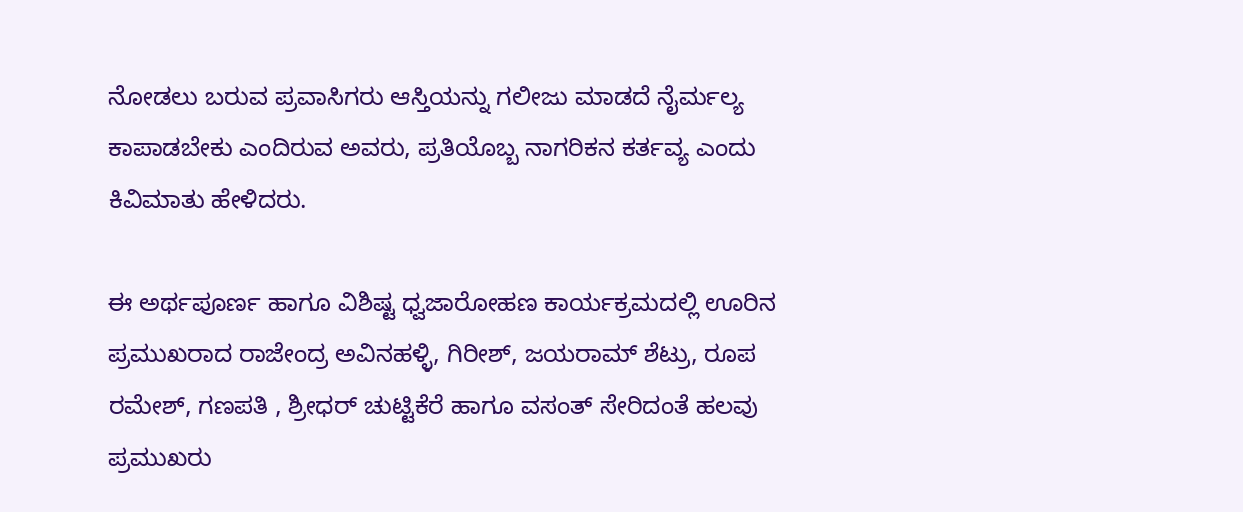ನೋಡಲು ಬರುವ ಪ್ರವಾಸಿಗರು ಆಸ್ತಿಯನ್ನು ಗಲೀಜು ಮಾಡದೆ ನೈರ್ಮಲ್ಯ ಕಾಪಾಡಬೇಕು ಎಂದಿರುವ ಅವರು, ಪ್ರತಿಯೊಬ್ಬ ನಾಗರಿಕನ ಕರ್ತವ್ಯ ಎಂದು ಕಿವಿಮಾತು ಹೇಳಿದರು.

ಈ ಅರ್ಥಪೂರ್ಣ ಹಾಗೂ ವಿಶಿಷ್ಟ ಧ್ವಜಾರೋಹಣ ಕಾರ್ಯಕ್ರಮದಲ್ಲಿ ಊರಿನ ಪ್ರಮುಖರಾದ ರಾಜೇಂದ್ರ ಅವಿನಹಳ್ಳಿ, ಗಿರೀಶ್, ಜಯರಾಮ್ ಶೆಟ್ರು, ರೂಪ ರಮೇಶ್, ಗಣಪತಿ , ಶ್ರೀಧರ್ ಚುಟ್ಟಿಕೆರೆ ಹಾಗೂ ವಸಂತ್ ಸೇರಿದಂತೆ ಹಲವು ಪ್ರಮುಖರು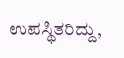ಉಪಸ್ಥಿತರಿದ್ದು,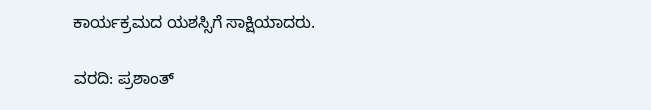ಕಾರ್ಯಕ್ರಮದ ಯಶಸ್ಸಿಗೆ ಸಾಕ್ಷಿಯಾದರು.

ವರದಿ: ಪ್ರಶಾಂತ್‌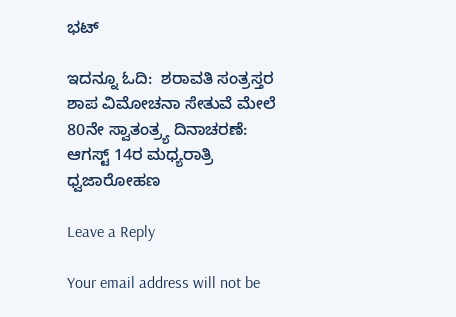ಭಟ್

ಇದನ್ನೂ ಓದಿ:  ಶರಾವತಿ ಸಂತ್ರಸ್ತರ ಶಾಪ ವಿಮೋಚನಾ ಸೇತುವೆ ಮೇಲೆ 80ನೇ ಸ್ವಾತಂತ್ರ್ಯ ದಿನಾಚರಣೆ: ಆಗಸ್ಟ್ 14ರ ಮಧ್ಯರಾತ್ರಿ ಧ್ವಜಾರೋಹಣ

Leave a Reply

Your email address will not be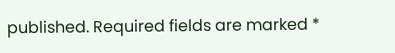published. Required fields are marked *